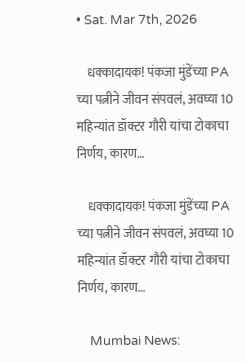• Sat. Mar 7th, 2026

    धक्कादायक! पंकजा मुंडेंच्या PA च्या पत्नीने जीवन संपवलं, अवघ्या 10 महिन्यांत डॉक्टर गौरी यांचा टोकाचा निर्णय, कारण…

    धक्कादायक! पंकजा मुंडेंच्या PA च्या पत्नीने जीवन संपवलं, अवघ्या 10 महिन्यांत डॉक्टर गौरी यांचा टोकाचा निर्णय, कारण…

    Mumbai News: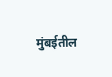मुंबईतील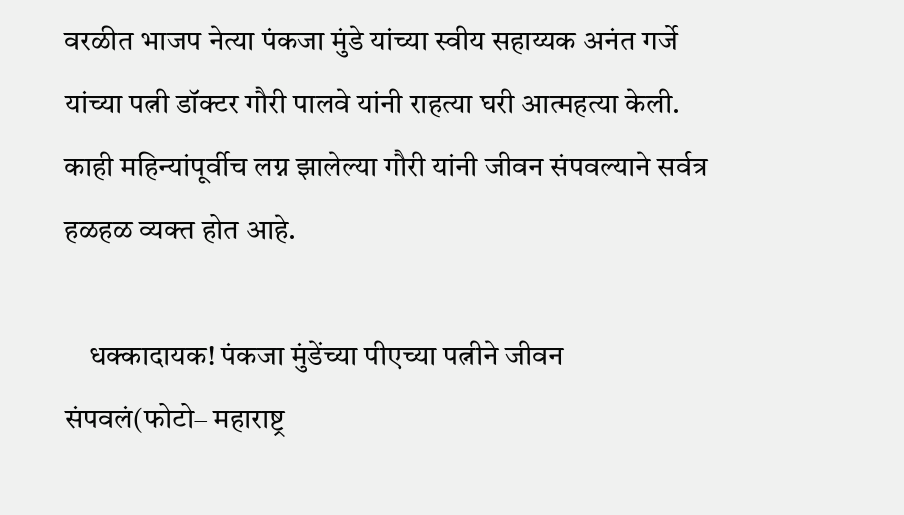वरळीत भाजप नेत्या पंकजा मुंडे यांच्या स्वीय सहाय्यक अनंत गर्जे यांच्या पत्नी डॉक्टर गौरी पालवे यांनी राहत्या घरी आत्महत्या केली. काही महिन्यांपूर्वीच लग्न झालेल्या गौरी यांनी जीवन संपवल्याने सर्वत्र हळहळ व्यक्त होत आहे.

    धक्कादायक! पंकजा मुंडेंच्या पीएच्या पत्नीने जीवन संपवलं(फोटो– महाराष्ट्र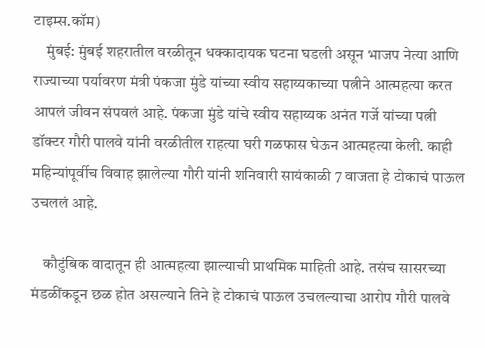टाइम्स.कॉम)
    मुंबई: मुंबई शहरातील वरळीतून धक्कादायक घटना घडली असून भाजप नेत्या आणि राज्याच्या पर्यावरण मंत्री पंकजा मुंडे यांच्या स्वीय सहाय्यकाच्या पत्नीने आत्महत्या करत आपलं जीवन संपवलं आहे. पंकजा मुंडे यांचे स्वीय सहाय्यक अनंत गर्जे यांच्या पत्नी डॉक्टर गौरी पालवे यांनी वरळीतील राहत्या घरी गळफास घेऊन आत्महत्या केली. काही महिन्यांपूर्वीच विवाह झालेल्या गौरी यांनी शनिवारी सायंकाळी 7 वाजता हे टोकाचं पाऊल उचललं आहे.

    कौटुंबिक वादातून ही आत्महत्या झाल्याची प्राथमिक माहिती आहे. तसंच सासरच्या मंडळींकडून छळ होत असल्याने तिने हे टोकाचं पाऊल उचलल्याचा आरोप गौरी पालवे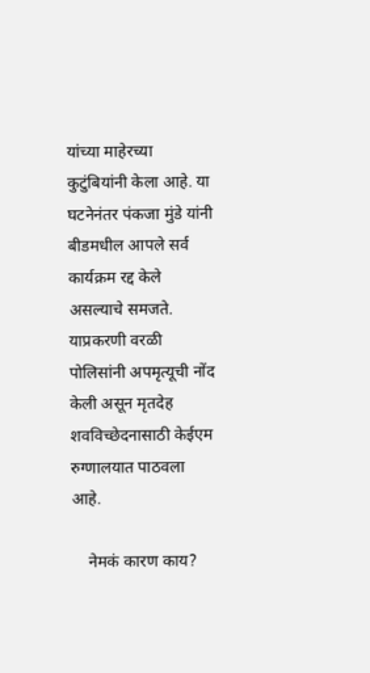यांच्या माहेरच्या कुटुंबियांनी केला आहे. या घटनेनंतर पंकजा मुंडे यांनी बीडमधील आपले सर्व कार्यक्रम रद्द केले असल्याचे समजते. याप्रकरणी वरळी पोलिसांनी अपमृत्यूची नोंद केली असून मृतदेह शवविच्छेदनासाठी केईएम रुग्णालयात पाठवला आहे.

    नेमकं कारण काय?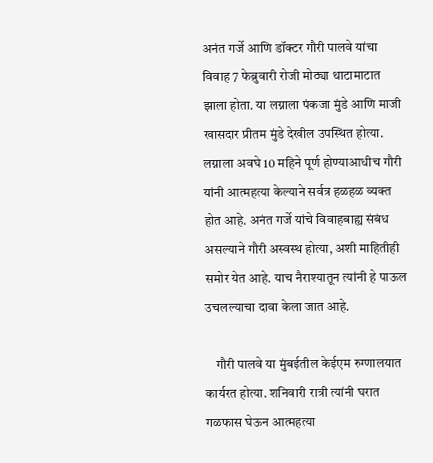अनंत गर्जे आणि डॉक्टर गौरी पालवे यांचा विवाह 7 फेब्रुवारी रोजी मोठ्या थाटामाटात झाला होता. या लग्नाला पंकजा मुंडे आणि माजी खासदार प्रीतम मुंडे देखील उपस्थित होत्या. लग्नाला अवघे 10 महिने पूर्ण होण्याआधीच गौरी यांनी आत्महत्या केल्याने सर्वत्र हळहळ व्यक्त होत आहे. अनंत गर्जे यांचे विवाहबाह्य संबंध असल्याने गौरी अस्वस्थ होत्या, अशी माहितीही समोर येत आहे. याच नैराश्यातून त्यांनी हे पाऊल उचलल्याचा दावा केला जात आहे.

    गौरी पालवे या मुंबईतील केईएम रुग्णालयात कार्यरत होत्या. शनिवारी रात्री त्यांनी घरात गळफास घेऊन आत्महत्या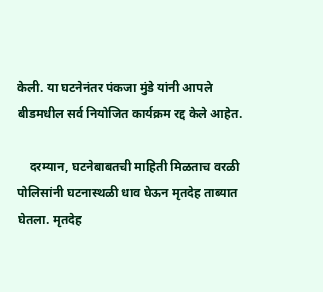केली. या घटनेनंतर पंकजा मुंडे यांनी आपले बीडमधील सर्व नियोजित कार्यक्रम रद्द केले आहेत.

    दरम्यान, घटनेबाबतची माहिती मिळताच वरळी पोलिसांनी घटनास्थळी धाव घेऊन मृतदेह ताब्यात घेतला. मृतदेह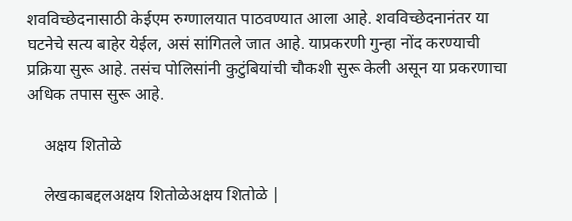शवविच्छेदनासाठी केईएम रुग्णालयात पाठवण्यात आला आहे. शवविच्छेदनानंतर या घटनेचे सत्य बाहेर येईल, असं सांगितले जात आहे. याप्रकरणी गुन्हा नोंद करण्याची प्रक्रिया सुरू आहे. तसंच पोलिसांनी कुटुंबियांची चौकशी सुरू केली असून या प्रकरणाचा अधिक तपास सुरू आहे.

    अक्षय शितोळे

    लेखकाबद्दलअक्षय शितोळेअक्षय शितोळे |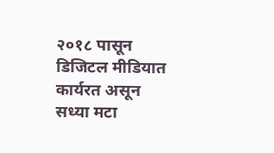२०१८ पासून डिजिटल मीडियात कार्यरत असून सध्या मटा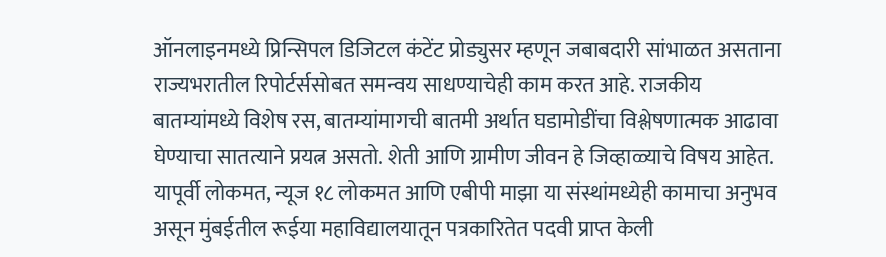ऑनलाइनमध्ये प्रिन्सिपल डिजिटल कंटेंट प्रोड्युसर म्हणून जबाबदारी सांभाळत असताना राज्यभरातील रिपोर्टर्ससोबत समन्वय साधण्याचेही काम करत आहे. राजकीय बातम्यांमध्ये विशेष रस, बातम्यांमागची बातमी अर्थात घडामोडींचा विश्लेषणात्मक आढावा घेण्याचा सातत्याने प्रयत्न असतो. शेती आणि ग्रामीण जीवन हे जिव्हाळ्याचे विषय आहेत. यापूर्वी लोकमत, न्यूज १८ लोकमत आणि एबीपी माझा या संस्थांमध्येही कामाचा अनुभव असून मुंबईतील रूईया महाविद्यालयातून पत्रकारितेत पदवी प्राप्त केली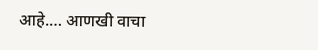आहे.… आणखी वाचा